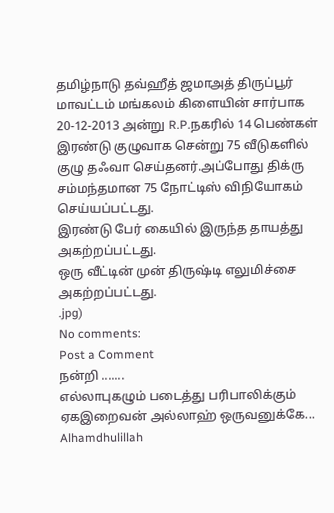தமிழ்நாடு தவ்ஹீத் ஜமாஅத் திருப்பூர் மாவட்டம் மங்கலம் கிளையின் சார்பாக 20-12-2013 அன்று R.P.நகரில் 14 பெண்கள் இரண்டு குழுவாக சென்று 75 வீடுகளில் குழு தஃவா செய்தனர்.அப்போது திக்ரு சம்மந்தமான 75 நோட்டிஸ் விநியோகம் செய்யப்பட்டது.
இரண்டு பேர் கையில் இருந்த தாயத்து அகற்றப்பட்டது.
ஒரு வீட்டின் முன் திருஷ்டி எலுமிச்சை அகற்றப்பட்டது.
.jpg)
No comments:
Post a Comment
நன்றி .......
எல்லாபுகழும் படைத்து பரிபாலிக்கும் ஏகஇறைவன் அல்லாஹ் ஒருவனுக்கே...
Alhamdhulillah